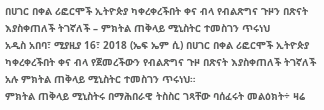በሀገር በቀል ሪፎርሞች ኢትዮጵያ ካቀረቀረችበት ቀና ብላ የብልጽግና ጉዞን በጽናት እያስቀጠለች ትገኛለች – ምክትል ጠቅላይ ሚኒስትር ተመስገን ጥሩነህ
አዲስ አበባ፣ ሚያዚያ 16፣ 2018 (ኤፍ ኤም ሲ) በሀገር በቀል ሪፎርሞች ኢትዮጵያ ካቀረቀረችበት ቀና ብላ የጀመረችውን የብልጽግና ጉዞ በጽናት እያስቀጠለች ትገኛለች አሉ ምክትል ጠቅላይ ሚኒስትር ተመስገን ጥሩነህ።
ምክትል ጠቅላይ ሚኒስትሩ በማሕበራዊ ትስስር ገጻቸው ባሰፈሩት መልዕክት÷ ዛሬ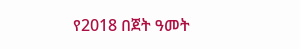የ2018 በጀት ዓመት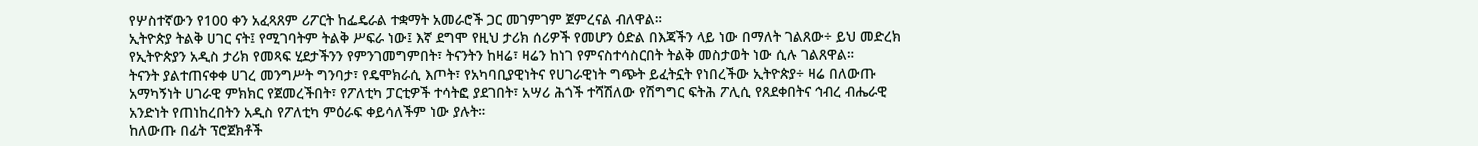የሦስተኛውን የ100 ቀን አፈጻጸም ሪፖርት ከፌዴራል ተቋማት አመራሮች ጋር መገምገም ጀምረናል ብለዋል።
ኢትዮጵያ ትልቅ ሀገር ናት፤ የሚገባትም ትልቅ ሥፍራ ነው፤ እኛ ደግሞ የዚህ ታሪክ ሰሪዎች የመሆን ዕድል በእጃችን ላይ ነው በማለት ገልጸው÷ ይህ መድረክ የኢትዮጵያን አዲስ ታሪክ የመጻፍ ሂደታችንን የምንገመግምበት፣ ትናንትን ከዛሬ፣ ዛሬን ከነገ የምናስተሳስርበት ትልቅ መስታወት ነው ሲሉ ገልጸዋል።
ትናንት ያልተጠናቀቀ ሀገረ መንግሥት ግንባታ፣ የዴሞክራሲ እጦት፣ የአካባቢያዊነትና የሀገራዊነት ግጭት ይፈትኗት የነበረችው ኢትዮጵያ÷ ዛሬ በለውጡ አማካኝነት ሀገራዊ ምክክር የጀመረችበት፣ የፖለቲካ ፓርቲዎች ተሳትፎ ያደገበት፣ አሣሪ ሕጎች ተሻሽለው የሽግግር ፍትሕ ፖሊሲ የጸደቀበትና ኅብረ ብሔራዊ አንድነት የጠነከረበትን አዲስ የፖለቲካ ምዕራፍ ቀይሳለችም ነው ያሉት።
ከለውጡ በፊት ፕሮጀክቶች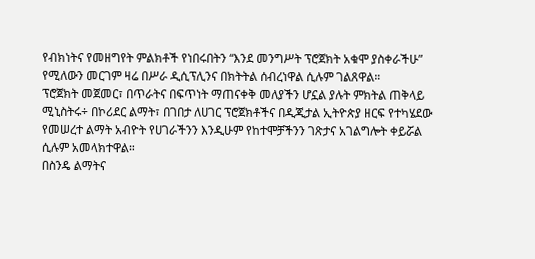የብክነትና የመዘግየት ምልክቶች የነበሩበትን “እንደ መንግሥት ፕሮጀክት አቁሞ ያስቀራችሁ” የሚለውን መርገም ዛሬ በሥራ ዲሲፕሊንና በክትትል ሰብረነዋል ሲሉም ገልጸዋል።
ፕሮጀክት መጀመር፣ በጥራትና በፍጥነት ማጠናቀቅ መለያችን ሆኗል ያሉት ምክትል ጠቅላይ ሚኒስትሩ÷ በኮሪደር ልማት፣ በገበታ ለሀገር ፕሮጀክቶችና በዲጂታል ኢትዮጵያ ዘርፍ የተካሄደው የመሠረተ ልማት አብዮት የሀገራችንን እንዲሁም የከተሞቻችንን ገጽታና አገልግሎት ቀይሯል ሲሉም አመላክተዋል።
በስንዴ ልማትና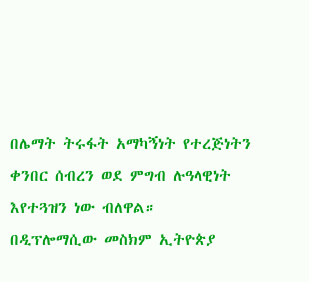በሌማት ትሩፋት አማካኝነት የተረጅነትን ቀንበር ሰብረን ወደ ምግብ ሉዓላዊነት እየተጓዝን ነው ብለዋል።
በዲፕሎማሲው መስክም ኢትዮጵያ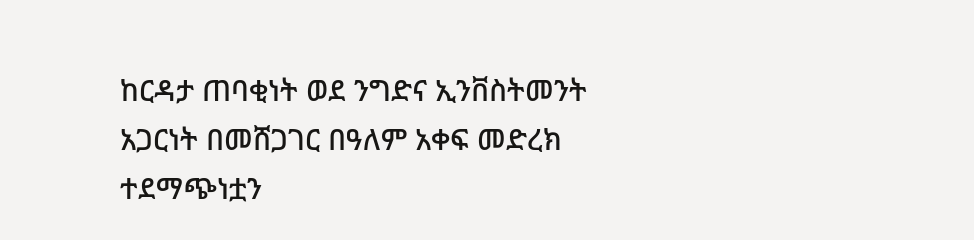ከርዳታ ጠባቂነት ወደ ንግድና ኢንቨስትመንት አጋርነት በመሸጋገር በዓለም አቀፍ መድረክ ተደማጭነቷን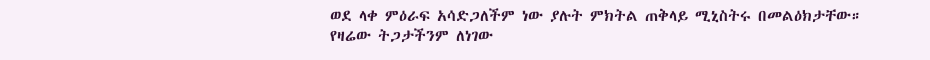ወደ ላቀ ምዕራፍ አሳድጋለችም ነው ያሉት ምክትል ጠቅላይ ሚኒስትሩ በመልዕክታቸው።
የዛሬው ትጋታችንም ለነገው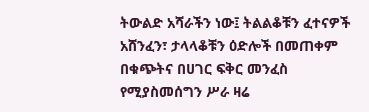ትውልድ አሻራችን ነው፤ ትልልቆቹን ፈተናዎች አሸንፈን፣ ታላላቆቹን ዕድሎች በመጠቀም በቁጭትና በሀገር ፍቅር መንፈስ የሚያስመሰግን ሥራ ዛሬ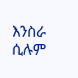እንስራ ሲሉም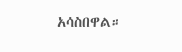አሳስበዋል።